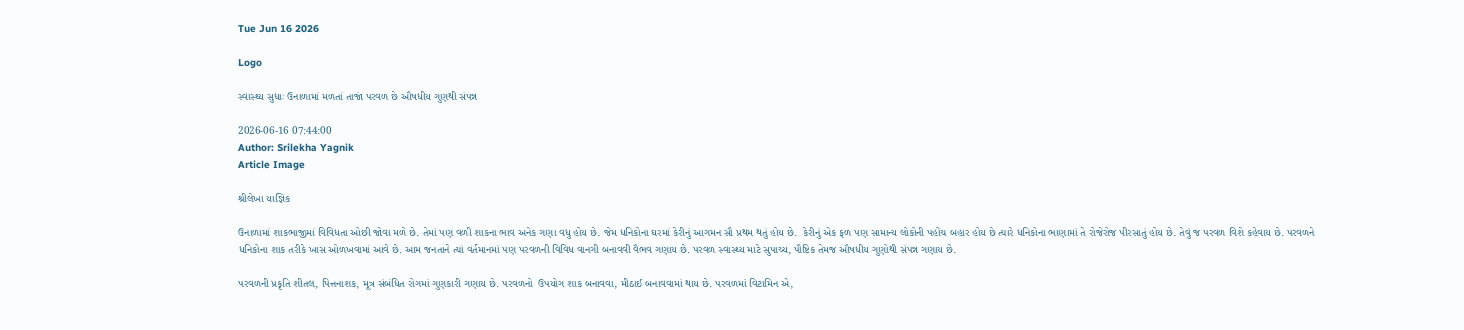Tue Jun 16 2026

Logo

સ્વાસ્થ્ય સુધાઃ ઉનાળામાં મળતાં તાજાં પરવળ છે ઔષધીય ગુણથી સંપન્ન

2026-06-16 07:44:00
Author: Srilekha Yagnik
Article Image

શ્રીલેખા યાજ્ઞિક

ઉનાળામાં શાકભાજીમાં વિવિધતા ઓછી જોવા મળે છે. તેમાં પણ વળી શાકના ભાવ અનેક ગણા વધુ હોય છે. જેમ ધનિકોના ઘરમાં કેરીનું આગમન સૌ પ્રથમ થતું હોય છે.  કેરીનું એક ફળ પણ સામાન્ય લોકોની પહોંચ બહાર હોય છે ત્યારે ધનિકોના ભાણામાં તે રોજેરોજ પીરસાતું હોય છે. તેવું જ પરવળ વિશે કહેવાય છે. પરવળને ધનિકોના શાક તરીકે ખાસ ઓળખવામાં આવે છે. આમ જનતાને ત્યાં વર્તમાનમાં પણ પરવળની વિવિધ વાનગી બનાવવી વૈભવ ગણાય છે. પરવળ સ્વાસ્થ્ય માટે સુપાચ્ય, પૌષ્ટિક તેમજ ઔષધીય ગુણોથી સંપન્ન ગણાય છે.

પરવળની પ્રકૃતિ શીતલ, પિત્તનાશક, મૂત્ર સંબંધિત રોગમાં ગુણકારી ગણાય છે. પરવળનો  ઉપયોગ શાક બનાવવા, મીઠાઈ બનાવવામાં થાય છે. પરવળમાં વિટામિન એ,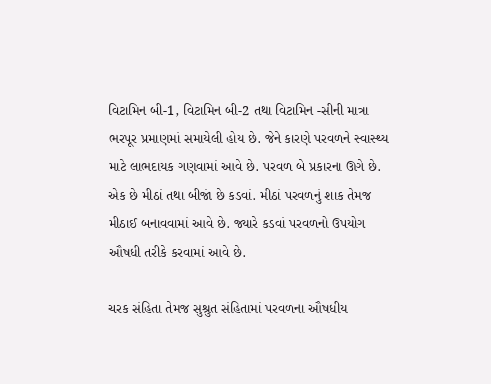વિટામિન બી-1, વિટામિન બી-2 તથા વિટામિન -સીની માત્રા ભરપૂર પ્રમાણમાં સમાયેલી હોય છે. જેને કારણે પરવળને સ્વાસ્થ્ય માટે લાભદાયક ગણવામાં આવે છે. પરવળ બે પ્રકારના ઊગે છે. એક છે મીઠાં તથા બીજાં છે કડવાં. મીઠાં પરવળનું શાક તેમજ મીઠાઈ બનાવવામાં આવે છે. જ્યારે કડવાં પરવળનો ઉપયોગ ઔષધી તરીકે કરવામાં આવે છે.

ચરક સંહિતા તેમજ સુશ્રુત સંહિતામાં પરવળના ઔષધીય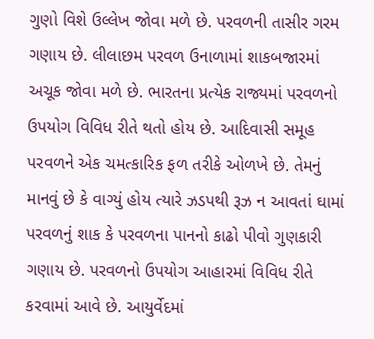ગુણો વિશે ઉલ્લેખ જોવા મળે છે. પરવળની તાસીર ગરમ ગણાય છે. લીલાછમ પરવળ ઉનાળામાં શાકબજારમાં અચૂક જોવા મળે છે. ભારતના પ્રત્યેક રાજ્યમાં પરવળનો ઉપયોગ વિવિધ રીતે થતો હોય છે. આદિવાસી સમૂહ પરવળને એક ચમત્કારિક ફળ તરીકે ઓળખે છે. તેમનું માનવું છે કે વાગ્યું હોય ત્યારે ઝડપથી રૂઝ ન આવતાં ઘામાં પરવળનું શાક કે પરવળના પાનનો કાઢો પીવો ગુણકારી ગણાય છે. પરવળનો ઉપયોગ આહારમાં વિવિધ રીતે કરવામાં આવે છે. આયુર્વેદમાં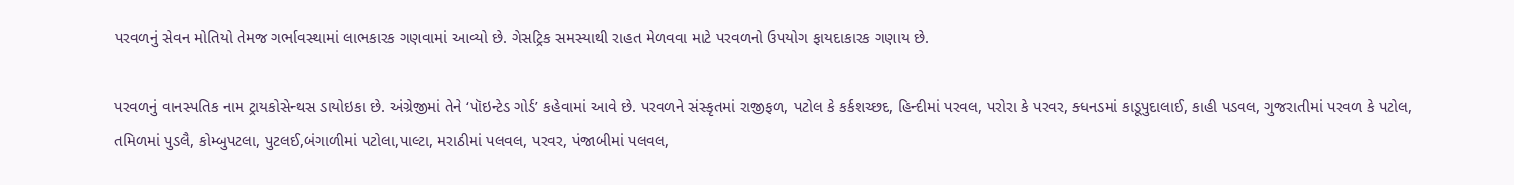પરવળનું સેવન મોતિયો તેમજ ગર્ભાવસ્થામાં લાભકારક ગણવામાં આવ્યો છે. ગેસટ્રિક સમસ્યાથી રાહત મેળવવા માટે પરવળનો ઉપયોગ ફાયદાકારક ગણાય છે.

પરવળનું વાનસ્પતિક નામ ટ્રાયકોસેન્થસ ડાયોઇકા છે. અંગ્રેજીમાં તેને ‘પૉઇન્ટેડ ગોર્ડ’ કહેવામાં આવે છે. પરવળને સંસ્કૃતમાં રાજીફળ, પટોલ કે કર્કશચ્છદ, હિન્દીમાં પરવલ, પરોરા કે પરવર, ક્ધનડમાં કાડૂપુદાલાઈ, કાહી પડવલ, ગુજરાતીમાં પરવળ કે પટોલ, તમિળમાં પુડલૈ, કોમ્બુપટલા, પુટલઈ,બંગાળીમાં પટોલા,પાલ્ટા, મરાઠીમાં પલવલ, પરવર, પંજાબીમાં પલવલ,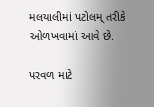મલયાલીમાં પટોલમ્ તરીકે ઓળખવામાં આવે છે.

પરવળ માટે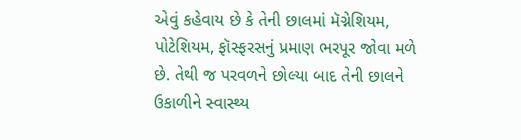એવું કહેવાય છે કે તેની છાલમાં મૅગ્નેશિયમ, પોટેશિયમ, ફૉસ્ફરસનું પ્રમાણ ભરપૂર જોવા મળે છે. તેથી જ પરવળને છોલ્યા બાદ તેની છાલને ઉકાળીને સ્વાસ્થ્ય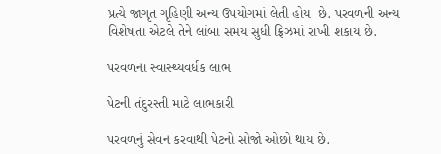પ્રત્યે જાગૃત ગૃહિણી અન્ય ઉપયોગમાં લેતી હોય  છે. પરવળની અન્ય વિશેષતા એટલે તેને લાંબા સમય સુધી ફ્રિઝમાં રાખી શકાય છે.

પરવળના સ્વાસ્થ્યવર્ધક લાભ

પેટની તંદુરસ્તી માટે લાભકારી

પરવળનું સેવન કરવાથી પેટનો સોજો ઓછો થાય છે.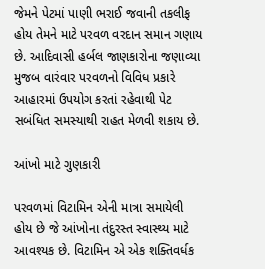જેમને પેટમાં પાણી ભરાઈ જવાની તકલીફ હોય તેમને માટે પરવળ વરદાન સમાન ગણાય છે. આદિવાસી હર્બલ જાણકારોના જણાવ્યા મુજબ વારંવાર પરવળનો વિવિધ પ્રકારે આહારમાં ઉપયોગ કરતાં રહેવાથી પેટ સબંધિત સમસ્યાથી રાહત મેળવી શકાય છે.

આંખો માટે ગુણકારી

પરવળમાં વિટામિન એની માત્રા સમાયેલી હોય છે જે આંખોના તંદુરસ્ત સ્વાસ્થ્ય માટે આવશ્યક છે. વિટામિન એ એક શક્તિવર્ધક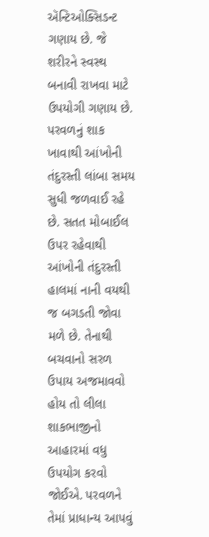ઍન્ટિઓક્સિડન્ટ ગણાય છે. જે શરીરને સ્વસ્થ બનાવી રાખવા માટે ઉપયોગી ગણાય છે. પરવળનું શાક ખાવાથી આંખોની તંદુરસ્તી લાંબા સમય સુધી જળવાઈ રહે છે. સતત મોબાઈલ ઉપર રહેવાથી આંખોની તંદુરસ્તી હાલમાં નાની વયથી જ બગડતી જોવા મળે છે. તેનાથી બચવાનો સરળ ઉપાય અજમાવવો હોય તો લીલા શાકભાજીનો આહારમાં વધુ ઉપયોગ કરવો જોઈએ. પરવળને તેમાં પ્રાધાન્ય આપવું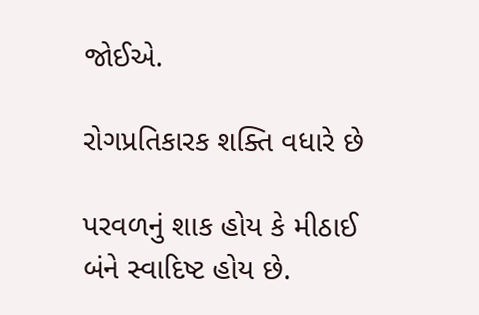જોઈએ.

રોગપ્રતિકારક શક્તિ વધારે છે

પરવળનું શાક હોય કે મીઠાઈ બંને સ્વાદિષ્ટ હોય છે.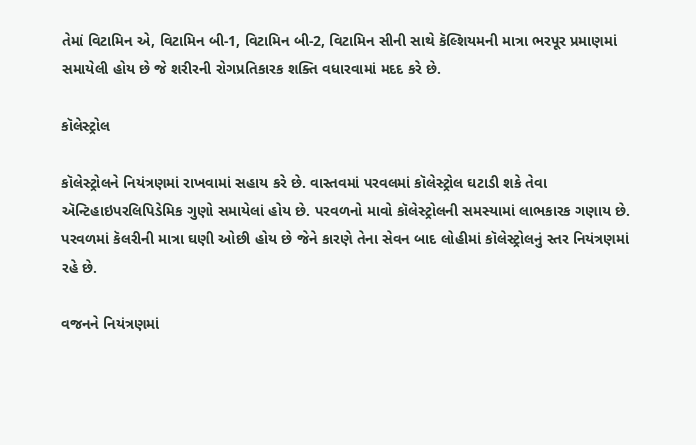તેમાં વિટામિન એ, વિટામિન બી-1, વિટામિન બી-2, વિટામિન સીની સાથે કૅલ્શિયમની માત્રા ભરપૂર પ્રમાણમાં સમાયેલી હોય છે જે શરીરની રોગપ્રતિકારક શક્તિ વધારવામાં મદદ કરે છે.

કૉલેસ્ટ્રોલ

કૉલેસ્ટ્રોલને નિયંત્રણમાં રાખવામાં સહાય કરે છે. વાસ્તવમાં પરવલમાં કૉલેસ્ટ્રોલ ઘટાડી શકે તેવા ઍન્ટિહાઇપરલિપિડેમિક ગુણો સમાયેલાં હોય છે. પરવળનો માવો કૉલેસ્ટ્રોલની સમસ્યામાં લાભકારક ગણાય છે. પરવળમાં કૅલરીની માત્રા ઘણી ઓછી હોય છે જેને કારણે તેના સેવન બાદ લોહીમાં કૉલેસ્ટ્રોલનું સ્તર નિયંત્રણમાં રહે છે.

વજનને નિયંત્રણમાં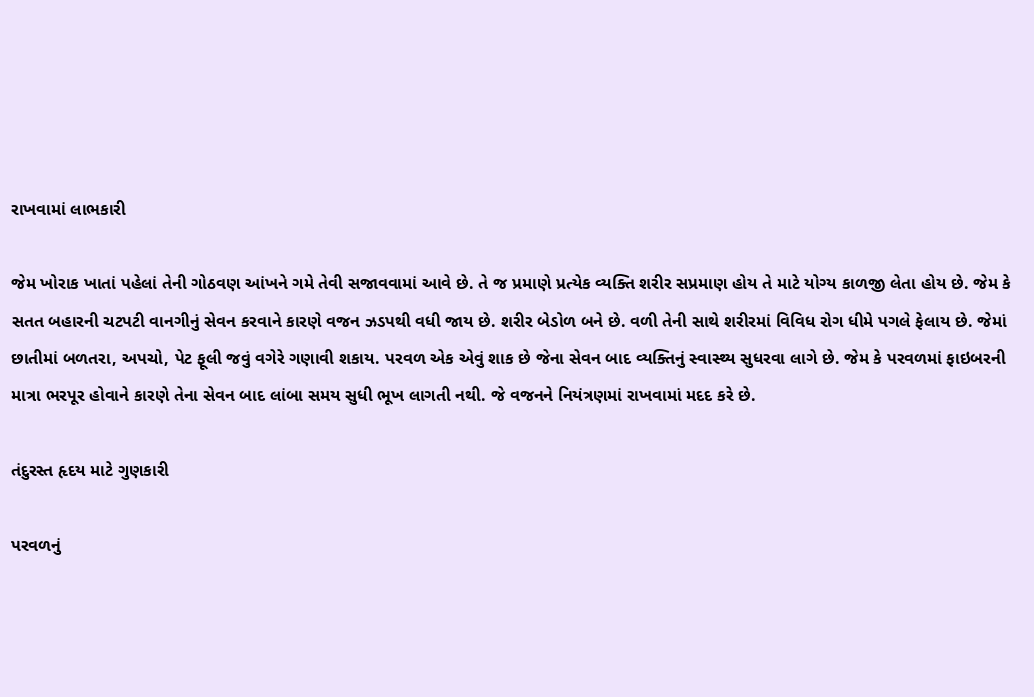રાખવામાં લાભકારી

જેમ ખોરાક ખાતાં પહેલાં તેની ગોઠવણ આંખને ગમે તેવી સજાવવામાં આવે છે. તે જ પ્રમાણે પ્રત્યેક વ્યક્તિ શરીર સપ્રમાણ હોય તે માટે યોગ્ય કાળજી લેતા હોય છે. જેમ કે સતત બહારની ચટપટી વાનગીનું સેવન કરવાને કારણે વજન ઝડપથી વધી જાય છે. શરીર બેડોળ બને છે. વળી તેની સાથે શરીરમાં વિવિધ રોગ ધીમે પગલે ફેલાય છે. જેમાં છાતીમાં બળતરા, અપચો, પેટ ફૂલી જવું વગેરે ગણાવી શકાય. પરવળ એક એવું શાક છે જેના સેવન બાદ વ્યક્તિનું સ્વાસ્થ્ય સુધરવા લાગે છે. જેમ કે પરવળમાં ફાઇબરની માત્રા ભરપૂર હોવાને કારણે તેના સેવન બાદ લાંબા સમય સુધી ભૂખ લાગતી નથી. જે વજનને નિયંત્રણમાં રાખવામાં મદદ કરે છે.

તંદુરસ્ત હૃદય માટે ગુણકારી

પરવળનું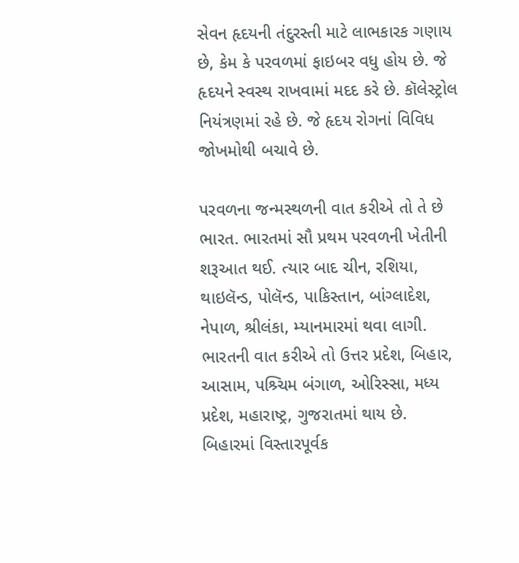સેવન હૃદયની તંદુરસ્તી માટે લાભકારક ગણાય છે, કેમ કે પરવળમાં ફાઇબર વધુ હોય છે. જે હૃદયને સ્વસ્થ રાખવામાં મદદ કરે છે. કૉલેસ્ટ્રોલ નિયંત્રણમાં રહે છે. જે હૃદય રોગનાં વિવિધ જોખમોથી બચાવે છે.

પરવળના જન્મસ્થળની વાત કરીએ તો તે છે ભારત. ભારતમાં સૌ પ્રથમ પરવળની ખેતીની શરૂઆત થઈ. ત્યાર બાદ ચીન, રશિયા, થાઇલૅન્ડ, પોલૅન્ડ, પાકિસ્તાન, બાંગ્લાદેશ, નેપાળ, શ્રીલંકા, મ્યાનમારમાં થવા લાગી. ભારતની વાત કરીએ તો ઉત્તર પ્રદેશ, બિહાર, આસામ, પશ્ર્ચિમ બંગાળ, ઓરિસ્સા, મધ્ય પ્રદેશ, મહારાષ્ટ્ર, ગુજરાતમાં થાય છે. બિહારમાં વિસ્તારપૂર્વક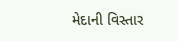મેદાની વિસ્તાર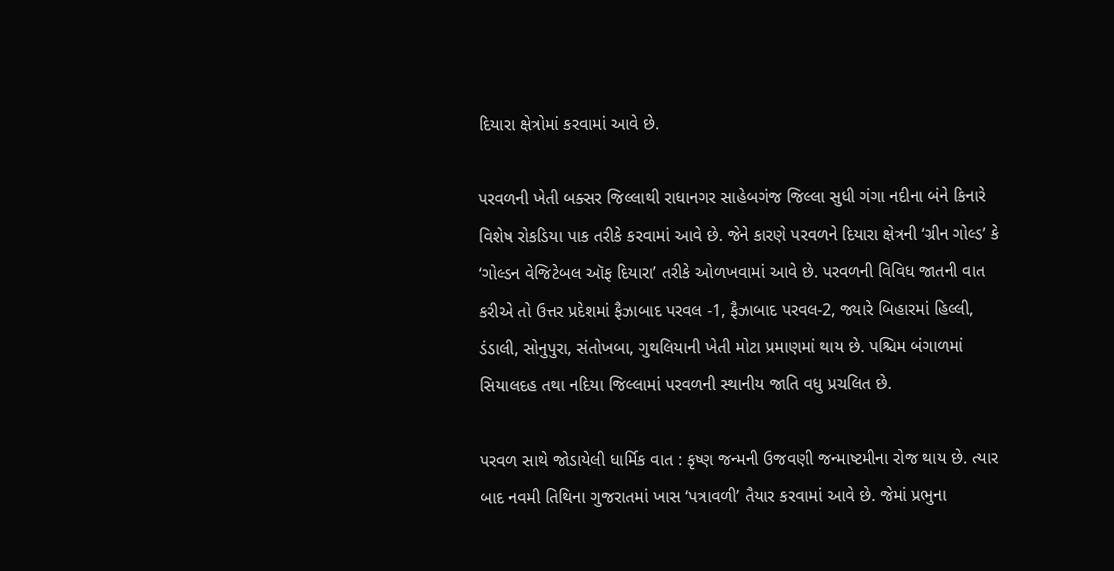દિયારા ક્ષેત્રોમાં કરવામાં આવે છે.

પરવળની ખેતી બક્સર જિલ્લાથી રાધાનગર સાહેબગંજ જિલ્લા સુધી ગંગા નદીના બંને કિનારે વિશેષ રોકડિયા પાક તરીકે કરવામાં આવે છે. જેને કારણે પરવળને દિયારા ક્ષેત્રની ‘ગ્રીન ગોલ્ડ’ કે ‘ગોલ્ડન વેજિટેબલ ઑફ દિયારા’ તરીકે ઓળખવામાં આવે છે. પરવળની વિવિધ જાતની વાત કરીએ તો ઉત્તર પ્રદેશમાં ફૈઝાબાદ પરવલ -1, ફૈઝાબાદ પરવલ-2, જ્યારે બિહારમાં હિલ્લી, ડંડાલી, સોનુપુરા, સંતોખબા, ગુથલિયાની ખેતી મોટા પ્રમાણમાં થાય છે. પશ્ચિમ બંગાળમાં સિયાલદહ તથા નદિયા જિલ્લામાં પરવળની સ્થાનીય જાતિ વધુ પ્રચલિત છે.

પરવળ સાથે જોડાયેલી ધાર્મિક વાત : કૃષ્ણ જન્મની ઉજવણી જન્માષ્ટમીના રોજ થાય છે. ત્યાર બાદ નવમી તિથિના ગુજરાતમાં ખાસ ‘પત્રાવળી’ તૈયાર કરવામાં આવે છે. જેમાં પ્રભુના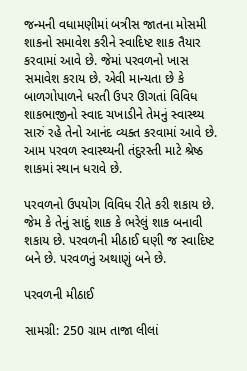જન્મની વધામણીમાં બત્રીસ જાતના મોસમી શાકનો સમાવેશ કરીને સ્વાદિષ્ટ શાક તૈયાર કરવામાં આવે છે. જેમાં પરવળનો ખાસ સમાવેશ કરાય છે. એવી માન્યતા છે કે બાળગોપાળને ધરતી ઉપર ઊગતાં વિવિધ શાકભાજીનો સ્વાદ ચખાડીને તેમનું સ્વાસ્થ્ય સારું રહે તેનો આનંદ વ્યક્ત કરવામાં આવે છે. આમ પરવળ સ્વાસ્થ્યની તંદુરસ્તી માટે શ્રેષ્ઠ શાકમાં સ્થાન ધરાવે છે.

પરવળનો ઉપયોગ વિવિધ રીતે કરી શકાય છે. જેમ કે તેનું સાદું શાક કે ભરેલું શાક બનાવી શકાય છે. પરવળની મીઠાઈ ઘણી જ સ્વાદિષ્ટ બને છે. પરવળનું અથાણું બને છે.

પરવળની મીઠાઈ

સામગ્રી: 250 ગ્રામ તાજા લીલાં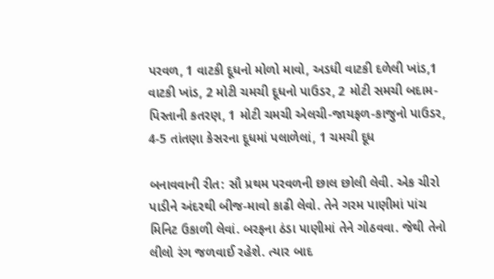પરવળ, 1 વાટકી દૂધનો મોળો માવો, અડધી વાટકી દળેલી ખાંડ,1 વાટકી ખાંડ, 2 મોટી ચમચી દૂધનો પાઉડર, 2 મોટી સમચી બદામ-પિસ્તાની કતરણ, 1 મોટી ચમચી એલચી-જાયફળ-કાજુનો પાઉડર, 4-5 તાંતણા કેસરના દૂધમાં પલાળેલાં, 1 ચમચી દૂધ

બનાવવાની રીત: સૌ પ્રથમ પરવળની છાલ છોલી લેવી. એક ચીરો પાડીને અંદરથી બીજ-માવો કાઢી લેવો. તેને ગરમ પાણીમાં પાંચ મિનિટ ઉકાળી લેવાં. બરફના ઠંડા પાણીમાં તેને ગોઠવવા. જેથી તેનો લીલો રંગ જળવાઈ રહેશે. ત્યાર બાદ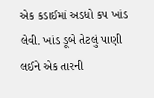એક કડાઈમાં અડધો કપ ખાંડ લેવી. ખાંડ ડૂબે તેટલું પાણી લઈને એક તારની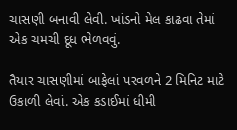ચાસણી બનાવી લેવી. ખાંડનો મેલ કાઢવા તેમાં એક ચમચી દૂધ ભેળવવું.

તૈયાર ચાસણીમાં બાફેલાં પરવળને 2 મિનિટ માટે ઉકાળી લેવાં. એક કડાઈમાં ધીમી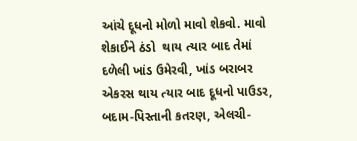આંચે દૂધનો મોળો માવો શેકવો. માવો શેકાઈને ઠંડો  થાય ત્યાર બાદ તેમાં દળેલી ખાંડ ઉમેરવી, ખાંડ બરાબર એકરસ થાય ત્યાર બાદ દૂધનો પાઉડર, બદામ-પિસ્તાની કતરણ, એલચી-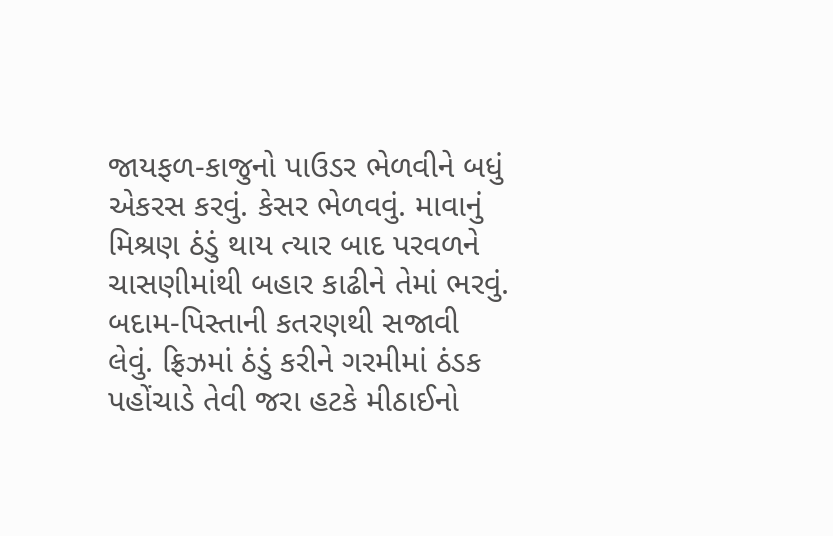જાયફળ-કાજુનો પાઉડર ભેળવીને બધું એકરસ કરવું. કેસર ભેળવવું. માવાનું મિશ્રણ ઠંડું થાય ત્યાર બાદ પરવળને ચાસણીમાંથી બહાર કાઢીને તેમાં ભરવું. બદામ-પિસ્તાની કતરણથી સજાવી લેવું. ફ્રિઝમાં ઠંડું કરીને ગરમીમાં ઠંડક પહોંચાડે તેવી જરા હટકે મીઠાઈનો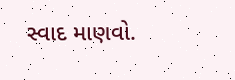સ્વાદ માણવો.